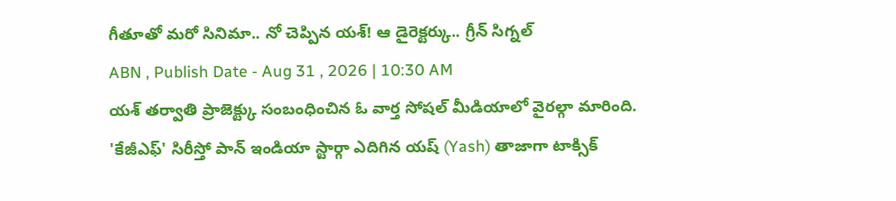గీతూతో మరో సినిమా.. నో చెప్పిన యశ్! ఆ డైరెక్టర్కు.. గ్రీన్ సిగ్నల్
ABN , Publish Date - Aug 31 , 2026 | 10:30 AM
యశ్ తర్వాతి ప్రాజెక్ట్కు సంబంధించిన ఓ వార్త సోషల్ మీడియాలో వైరల్గా మారింది.
'కేజీఎఫ్' సిరీస్తో పాన్ ఇండియా స్టార్గా ఎదిగిన యష్ (Yash) తాజాగా టాక్సిక్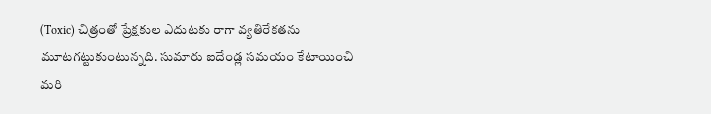(Toxic) చిత్రంతో ప్రేక్షకుల ఎదుటకు రాగా వ్యతిరేకతను మూటగట్టుకుంటున్నది. సుమారు ఐదేండ్ల సమయం కేటాయించి మరి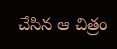చేసిన ఆ చిత్రం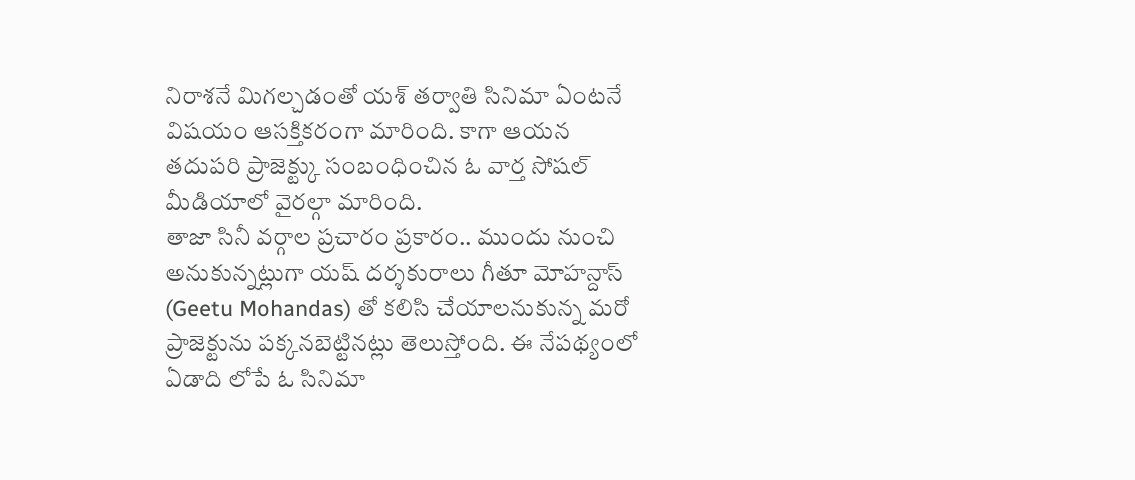నిరాశనే మిగల్చడంతో యశ్ తర్వాతి సినిమా ఏంటనే విషయం ఆసక్తికరంగా మారింది. కాగా ఆయన తదుపరి ప్రాజెక్ట్కు సంబంధించిన ఓ వార్త సోషల్ మీడియాలో వైరల్గా మారింది.
తాజా సినీ వర్గాల ప్రచారం ప్రకారం.. ముందు నుంచి అనుకున్నట్లుగా యష్ దర్శకురాలు గీతూ మోహన్దాస్ (Geetu Mohandas) తో కలిసి చేయాలనుకున్న మరో ప్రాజెక్టును పక్కనబెట్టినట్లు తెలుస్తోంది. ఈ నేపథ్యంలో ఏడాది లోపే ఓ సినిమా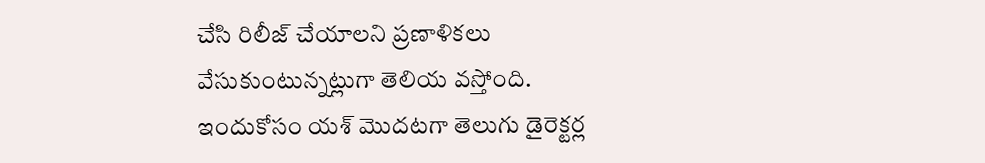చేసి రిలీజ్ చేయాలని ప్రణాళికలు వేసుకుంటున్నట్లుగా తెలియ వస్తోంది. ఇందుకోసం యశ్ మొదటగా తెలుగు డైరెక్టర్ల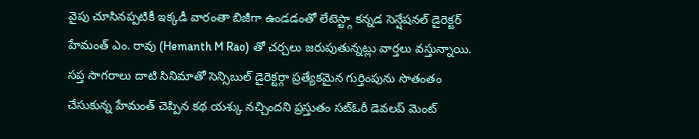వైపు చూసినప్పటికీ ఇక్కడీ వారంతా బిజీగా ఉండడంతో లేటెస్ట్గా కన్నడ సెన్షేషనల్ డైరెక్టర్ హేమంత్ ఎం. రావు (Hemanth M Rao) తో చర్చలు జరుపుతున్నట్లు వార్తలు వస్తున్నాయి.
సప్త సాగరాలు దాటి సినిమాతో సెన్సిబుల్ డైరెక్టర్గా ప్రత్యేకమైన గుర్తింపును సొతంతం చేసుకున్న హేమంత్ చెప్పిన కథ యశ్కు నచ్చిందని ప్రస్తుతం సట్ఓరీ డెవలప్ మెంట్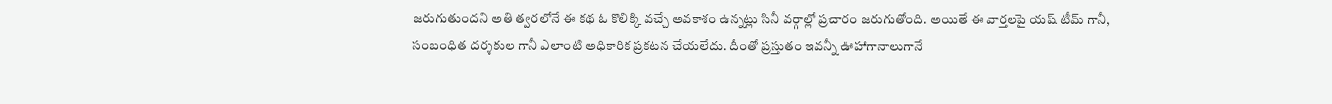జరుగుతుందని అతి త్వరలోనే ఈ కథ ఓ కొలిక్కి వచ్చే అవకాశం ఉన్నట్లు సినీ వర్గాల్లో ప్రచారం జరుగుతోంది. అయితే ఈ వార్తలపై యష్ టీమ్ గానీ, సంబంధిత దర్శకుల గానీ ఎలాంటి అధికారిక ప్రకటన చేయలేదు. దీంతో ప్రస్తుతం ఇవన్నీ ఊహాగానాలుగానే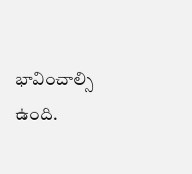భావించాల్సి ఉంది.